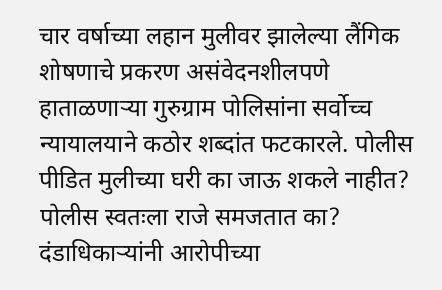चार वर्षाच्या लहान मुलीवर झालेल्या लैंगिक शोषणाचे प्रकरण असंवेदनशीलपणे हाताळणाऱ्या गुरुग्राम पोलिसांना सर्वोच्च न्यायालयाने कठोर शब्दांत फटकारले. पोलीस पीडित मुलीच्या घरी का जाऊ शकले नाहीत? पोलीस स्वतःला राजे समजतात का? दंडाधिकाऱ्यांनी आरोपीच्या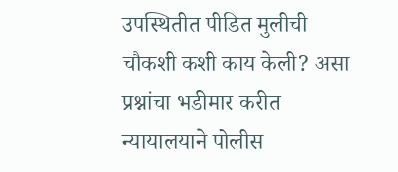उपस्थितीत पीडित मुलीची चौकशी कशी काय केली? असा प्रश्नांचा भडीमार करीत न्यायालयाने पोलीस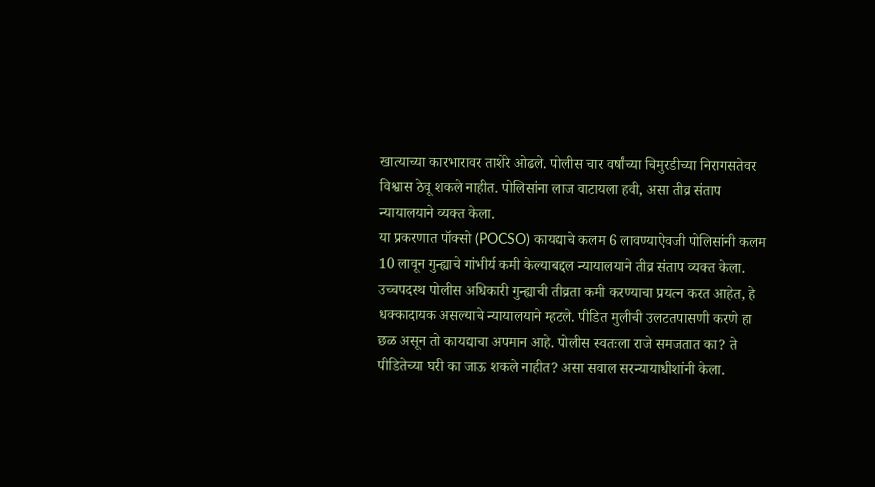खात्याच्या कारभारावर ताशेरे ओढले. पोलीस चार वर्षांच्या चिमुरडीच्या निरागसतेवर विश्वास ठेवू शकले नाहीत. पोलिसांना लाज वाटायला हवी, असा तीव्र संताप न्यायालयाने व्यक्त केला.
या प्रकरणात पॉक्सो (POCSO) कायद्याचे कलम 6 लावण्याऐवजी पोलिसांनी कलम 10 लावून गुन्ह्याचे गांभीर्य कमी केल्याबद्दल न्यायालयाने तीव्र संताप व्यक्त केला. उच्चपदस्थ पोलीस अधिकारी गुन्ह्याची तीव्रता कमी करण्याचा प्रयत्न करत आहेत, हे धक्कादायक असल्याचे न्यायालयाने म्हटले. पीडित मुलीची उलटतपासणी करणे हा छळ असून तो कायद्याचा अपमान आहे. पोलीस स्वतःला राजे समजतात का? ते पीडितेच्या घरी का जाऊ शकले नाहीत? असा सवाल सरन्यायाधीशांनी केला.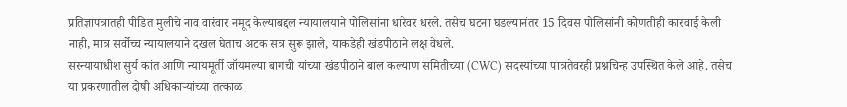प्रतिज्ञापत्रातही पीडित मुलीचे नाव वारंवार नमूद केल्याबद्दल न्यायालयाने पोलिसांना धारेवर धरले. तसेच घटना घडल्यानंतर 15 दिवस पोलिसांनी कोणतीही कारवाई केली नाही, मात्र सर्वोच्च न्यायालयाने दखल घेताच अटक सत्र सुरू झाले, याकडेही खंडपीठाने लक्ष वेधले.
सरन्यायाधीश सुर्य कांत आणि न्यायमूर्ती जॉयमल्या बागची यांच्या खंडपीठाने बाल कल्याण समितीच्या (CWC) सदस्यांच्या पात्रतेवरही प्रश्नचिन्ह उपस्थित केले आहे. तसेच या प्रकरणातील दोषी अधिकाऱ्यांच्या तत्काळ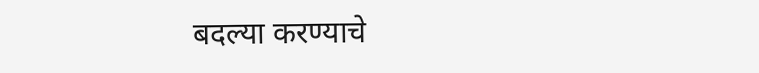बदल्या करण्याचे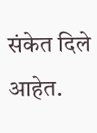संकेत दिले आहेत.